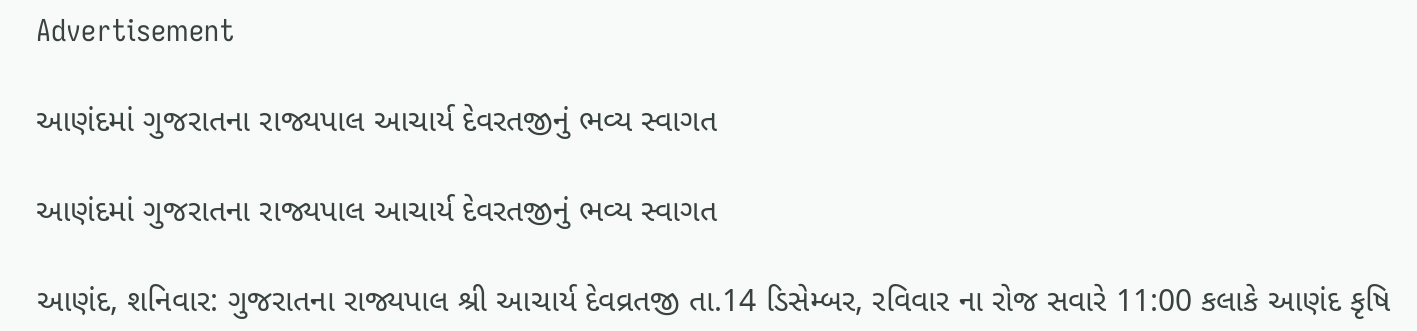Advertisement

આણંદમાં ગુજરાતના રાજ્યપાલ આચાર્ય દેવરતજીનું ભવ્ય સ્વાગત

આણંદમાં ગુજરાતના રાજ્યપાલ આચાર્ય દેવરતજીનું ભવ્ય સ્વાગત

આણંદ, શનિવાર: ગુજરાતના રાજ્યપાલ શ્રી આચાર્ય દેવવ્રતજી તા.14 ડિસેમ્બર, રવિવાર ના રોજ સવારે 11:00 કલાકે આણંદ કૃષિ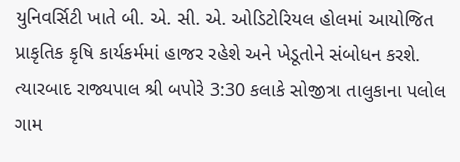યુનિવર્સિટી ખાતે બી. એ. સી. એ. ઓડિટોરિયલ હોલમાં આયોજિત પ્રાકૃતિક કૃષિ કાર્યકર્મમાં હાજર રહેશે અને ખેડૂતોને સંબોધન કરશે. ત્યારબાદ રાજ્યપાલ શ્રી બપોરે 3:30 કલાકે સોજીત્રા તાલુકાના પલોલ ગામ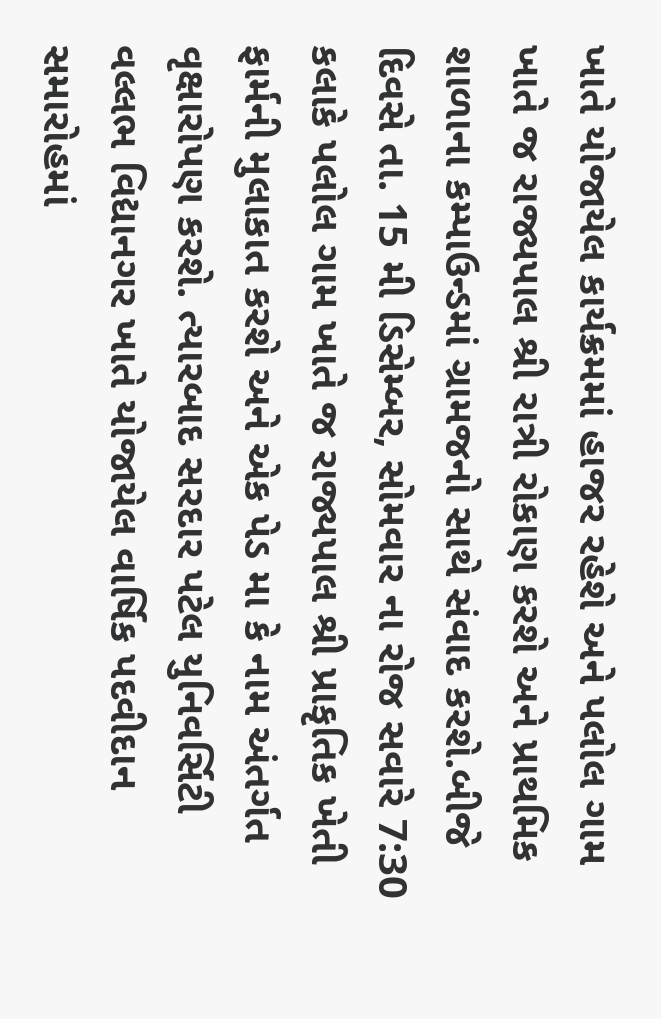ખાતે યોજાયેલ કાર્યક્રમમાં હાજર રહેશે અને પલોલ ગામ ખાતે જ રાજ્યપાલ શ્રી રાત્રી રોકાણ કરશે અને પ્રાથમિક શાળાના કમ્પાઉન્ડમાં ગ્રામજનો સાથે સંવાદ કરશે.બીજે દિવસે તા. 15 મી ડિસેમ્બર, સોમવાર ના રોજ સવારે 7:30 કલાકે પલોલ ગામ ખાતે જ રાજ્યપાલ શ્રી પ્રાકૃતિક ખેતી ફાર્મની મુલાકાત કરશે અને એક પેડ મા કે નામ અંતર્ગત વૃક્ષારોપણ કરશે. ત્યારબાદ સરદાર પટેલ યુનિવર્સિટી વલ્લભ વિદ્યાનગર ખાતે યોજાયેલ વાર્ષિક પદવીદાન સમારોહમાં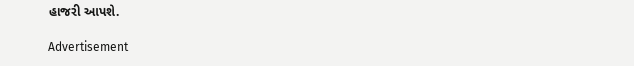હાજરી આપશે.

Advertisement